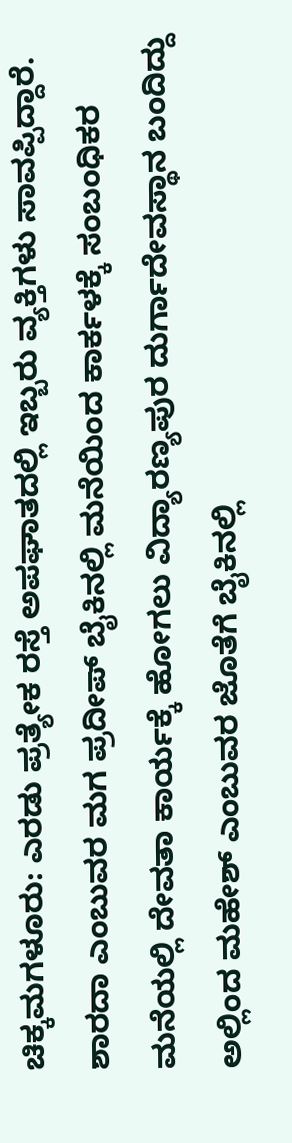ಚಿಕ್ಕಮಗಳೂರು: ಎರಡು ಪ್ರತ್ಯೇಕ ರಸ್ತೆ ಅಪಘಾತದಲ್ಲಿ ಇಬ್ಬರು ವ್ಯಕ್ತಿಗಳು ಸಾವಪ್ಪಿದ್ದಾರೆ.
ಶಾರದಾ ಎಂಬುವರ ಮಗ ಪ್ರದೀಪ್ ಬೈಕಿನಲ್ಲಿ ಮನೆಯಿಂದ ಕಾರ್ಕಳಕ್ಕೆ ಸಂಬಂಧಿಕರ ಮನೆಯಲ್ಲಿ ದೇವತಾ ಕಾರ್ಯಕ್ಕೆ ಹೋಗಲು ವಿದ್ಯಾರಣ್ಯಪುರ ದುರ್ಗಾದೇವಸ್ಥಾನ ಬಂದಿದ್ದು ಅಲ್ಲಿಂದ ಮಹೇಶ್ ಎಂಬುವರ ಜೊತೆಗೆ ಬೈಕಿನಲ್ಲಿ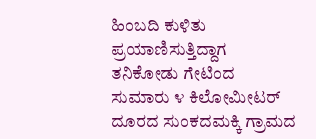ಹಿಂಬದಿ ಕುಳಿತು ಪ್ರಯಾಣಿಸುತ್ತಿದ್ದಾಗ ತನಿಕೋಡು ಗೇಟಿಂದ ಸುಮಾರು ೪ ಕಿಲೋಮೀಟರ್ ದೂರದ ಸುಂಕದಮಕ್ಕಿ ಗ್ರಾಮದ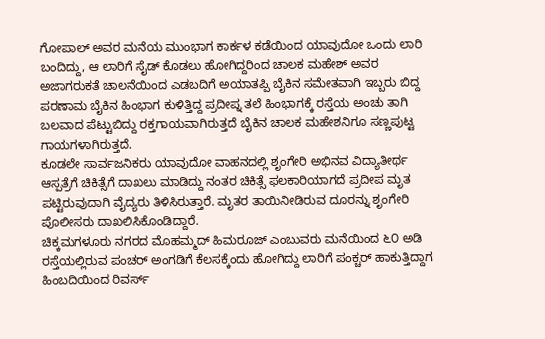ಗೋಪಾಲ್ ಅವರ ಮನೆಯ ಮುಂಭಾಗ ಕಾರ್ಕಳ ಕಡೆಯಿಂದ ಯಾವುದೋ ಒಂದು ಲಾರಿ ಬಂದಿದ್ದು, ಆ ಲಾರಿಗೆ ಸೈಡ್ ಕೊಡಲು ಹೋಗಿದ್ದರಿಂದ ಚಾಲಕ ಮಹೇಶ್ ಅವರ ಅಜಾಗರುಕತೆ ಚಾಲನೆಯಿಂದ ಎಡಬದಿಗೆ ಅಯಾತಪ್ಪಿ ಬೈಕಿನ ಸಮೇತವಾಗಿ ಇಬ್ಬರು ಬಿದ್ದ ಪರಣಾಮ ಬೈಕಿನ ಹಿಂಭಾಗ ಕುಳಿತ್ತಿದ್ದ ಪ್ರದೀಪ್ನ ತಲೆ ಹಿಂಭಾಗಕ್ಕೆ ರಸ್ತೆಯ ಅಂಚು ತಾಗಿ ಬಲವಾದ ಪೆಟ್ಟುಬಿದ್ದು ರಕ್ತಗಾಯವಾಗಿರುತ್ತದೆ ಬೈಕಿನ ಚಾಲಕ ಮಹೇಶನಿಗೂ ಸಣ್ಣಪುಟ್ಟ ಗಾಯಗಳಾಗಿರುತ್ತದೆ.
ಕೂಡಲೇ ಸಾರ್ವಜನಿಕರು ಯಾವುದೋ ವಾಹನದಲ್ಲಿ ಶೃಂಗೇರಿ ಅಭಿನವ ವಿದ್ಯಾತೀರ್ಥ ಆಸ್ಪತ್ರೆಗೆ ಚಿಕಿತ್ಸೆಗೆ ದಾಖಲು ಮಾಡಿದ್ದು ನಂತರ ಚಿಕಿತ್ಸೆ ಫಲಕಾರಿಯಾಗದೆ ಪ್ರದೀಪ ಮೃತ ಪಟ್ಟಿರುವುದಾಗಿ ವೈದ್ಯರು ತಿಳಿಸಿರುತ್ತಾರೆ. ಮೃತರ ತಾಯಿನೀಡಿರುವ ದೂರನ್ನು ಶೃಂಗೇರಿ ಪೊಲೀಸರು ದಾಖಲಿಸಿಕೊಂಡಿದ್ದಾರೆ.
ಚಿಕ್ಕಮಗಳೂರು ನಗರದ ಮೊಹಮ್ಮದ್ ಹಿಮರೂಜ್ ಎಂಬುವರು ಮನೆಯಿಂದ ೬೦ ಅಡಿ ರಸ್ತೆಯಲ್ಲಿರುವ ಪಂಚರ್ ಅಂಗಡಿಗೆ ಕೆಲಸಕ್ಕೆಂದು ಹೋಗಿದ್ದು ಲಾರಿಗೆ ಪಂಕ್ಚರ್ ಹಾಕುತ್ತಿದ್ದಾಗ ಹಿಂಬದಿಯಿಂದ ರಿವರ್ಸ್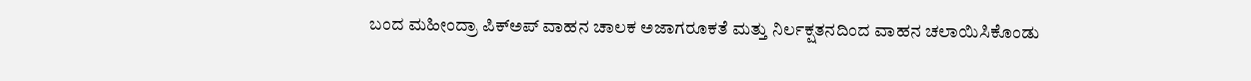ಬಂದ ಮಹೀಂದ್ರಾ ಪಿಕ್ಅಪ್ ವಾಹನ ಚಾಲಕ ಅಜಾಗರೂಕತೆ ಮತ್ತು ನಿರ್ಲಕ್ಷತನದಿಂದ ವಾಹನ ಚಲಾಯಿಸಿಕೊಂಡು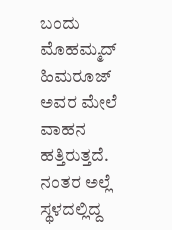ಬಂದು ಮೊಹಮ್ಮದ್ ಹಿಮರೂಜ್ ಅವರ ಮೇಲೆ ವಾಹನ ಹತ್ತಿರುತ್ತದೆ.
ನಂತರ ಅಲ್ಲೆ ಸ್ಥಳದಲ್ಲಿದ್ದ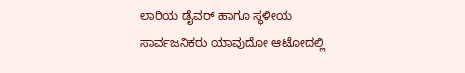ಲಾರಿಯ ಡೈವರ್ ಹಾಗೂ ಸ್ಥಳೀಯ ಸಾರ್ವಜನಿಕರು ಯಾವುದೋ ಆಟೋದಲ್ಲಿ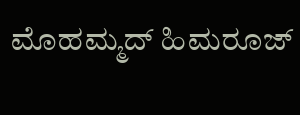ಮೊಹಮ್ಮದ್ ಹಿಮರೂಜ್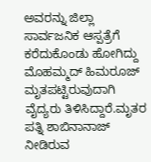ಅವರನ್ನು ಜಿಲ್ಲಾ ಸಾರ್ವಜನಿಕ ಆಸ್ಪತ್ರೆಗೆ ಕರೆದುಕೊಂಡು ಹೋಗಿದ್ದು ಮೊಹಮ್ಮದ್ ಹಿಮರೂಜ್ ಮೃತಪಟ್ಟಿರುವುದಾಗಿ ವೈದ್ಯರು ತಿಳಿಸಿದ್ದಾರೆ.ಮೃತರ ಪತ್ನಿ ಶಾಬಿನಾನಾಜ್ ನೀಡಿರುವ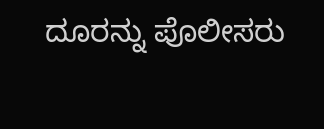ದೂರನ್ನು ಪೊಲೀಸರು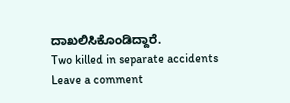ದಾಖಲಿಸಿಕೊಂಡಿದ್ದಾರೆ.
Two killed in separate accidents
Leave a comment